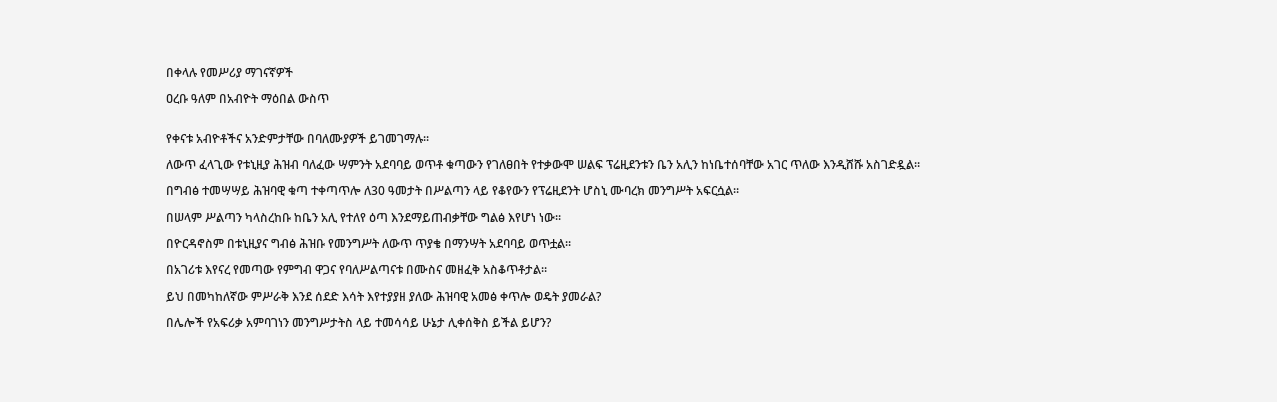በቀላሉ የመሥሪያ ማገናኛዎች

ዐረቡ ዓለም በአብዮት ማዕበል ውስጥ


የቀናቱ አብዮቶችና አንድምታቸው በባለሙያዎች ይገመገማሉ፡፡

ለውጥ ፈላጊው የቱኒዚያ ሕዝብ ባለፈው ሣምንት አደባባይ ወጥቶ ቁጣውን የገለፀበት የተቃውሞ ሠልፍ ፕሬዚደንቱን ቤን አሊን ከነቤተሰባቸው አገር ጥለው እንዲሸሹ አስገድዷል።

በግብፅ ተመሣሣይ ሕዝባዊ ቁጣ ተቀጣጥሎ ለ30 ዓመታት በሥልጣን ላይ የቆየውን የፕሬዚደንት ሆስኒ ሙባረክ መንግሥት አፍርሷል።

በሠላም ሥልጣን ካላስረከቡ ከቤን አሊ የተለየ ዕጣ እንደማይጠብቃቸው ግልፅ እየሆነ ነው።

በዮርዳኖስም በቱኒዚያና ግብፅ ሕዝቡ የመንግሥት ለውጥ ጥያቄ በማንሣት አደባባይ ወጥቷል።

በአገሪቱ እየናረ የመጣው የምግብ ዋጋና የባለሥልጣናቱ በሙስና መዘፈቅ አስቆጥቶታል።

ይህ በመካከለኛው ምሥራቅ እንደ ሰደድ እሳት እየተያያዘ ያለው ሕዝባዊ አመፅ ቀጥሎ ወዴት ያመራል?

በሌሎች የአፍሪቃ አምባገነን መንግሥታትስ ላይ ተመሳሳይ ሁኔታ ሊቀሰቅስ ይችል ይሆን?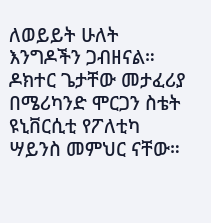ለወይይት ሁለት እንግዶችን ጋብዘናል። ዶክተር ጌታቸው መታፈሪያ በሜሪካንድ ሞርጋን ስቴት ዩኒቨርሲቲ የፖለቲካ ሣይንስ መምህር ናቸው።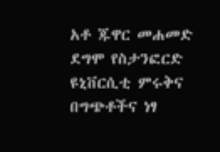አቶ ጁዋር መሐመድ ደግሞ የስታንፎርድ ዩኒቨርሲቲ ምሩቅና በግጭቶችና ነፃ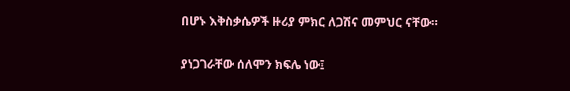በሆኑ እቅስቃሴዎች ዙሪያ ምክር ለጋሽና መምህር ናቸው።

ያነጋገራቸው ሰለሞን ክፍሌ ነው፤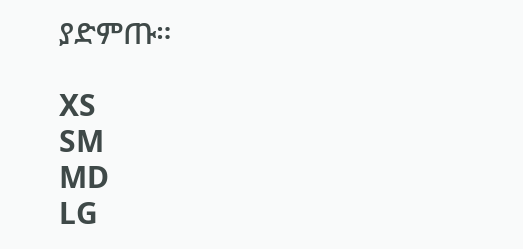ያድምጡ።

XS
SM
MD
LG